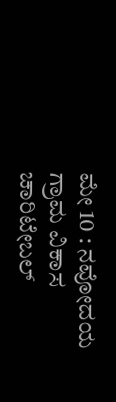ಮೇ 10 : ನವೋದಯ ಗ್ರಾಮ ವಿಕಾಸ ಚಾರಿಟೇಬಲ್‌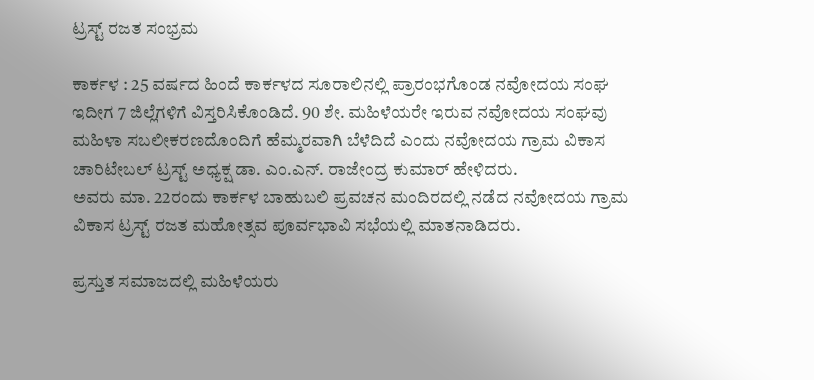ಟ್ರಸ್ಟ್‌ ರಜತ ಸಂಭ್ರಮ

ಕಾರ್ಕಳ : 25 ವರ್ಷದ ಹಿಂದೆ ಕಾರ್ಕಳದ ಸೂರಾಲಿನಲ್ಲಿ ಪ್ರಾರಂಭಗೊಂಡ ನವೋದಯ ಸಂಘ ಇದೀಗ 7 ಜಿಲ್ಲೆಗಳಿಗೆ ವಿಸ್ತರಿಸಿಕೊಂಡಿದೆ. 90 ಶೇ. ಮಹಿಳೆಯರೇ ಇರುವ ನವೋದಯ ಸಂಘವು ಮಹಿಳಾ ಸಬಲೀಕರಣದೊಂದಿಗೆ ಹೆಮ್ಮರವಾಗಿ ಬೆಳೆದಿದೆ ಎಂದು ನವೋದಯ ಗ್ರಾಮ ವಿಕಾಸ ಚಾರಿಟೇಬಲ್‌ ಟ್ರಸ್ಟ್‌ ಅಧ್ಯಕ್ಷ ಡಾ. ಎಂ.ಎನ್. ರಾಜೇಂದ್ರ ಕುಮಾರ್‌ ಹೇಳಿದರು.
ಅವರು ಮಾ. 22ರಂದು ಕಾರ್ಕಳ ಬಾಹುಬಲಿ ಪ್ರವಚನ ಮಂದಿರದಲ್ಲಿ ನಡೆದ ನವೋದಯ ಗ್ರಾಮ ವಿಕಾಸ ಟ್ರಸ್ಟ್‌ ರಜತ ಮಹೋತ್ಸವ ಪೂರ್ವಭಾವಿ ಸಭೆಯಲ್ಲಿ ಮಾತನಾಡಿದರು.

ಪ್ರಸ್ತುತ ಸಮಾಜದಲ್ಲಿ ಮಹಿಳೆಯರು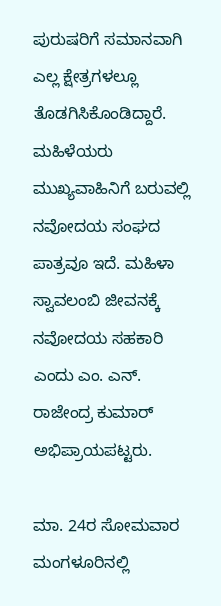ಪುರುಷರಿಗೆ ಸಮಾನವಾಗಿ ಎಲ್ಲ ಕ್ಷೇತ್ರಗಳಲ್ಲೂ ತೊಡಗಿಸಿಕೊಂಡಿದ್ದಾರೆ. ಮಹಿಳೆಯರು ಮುಖ್ಯವಾಹಿನಿಗೆ ಬರುವಲ್ಲಿ ನವೋದಯ ಸಂಘದ ಪಾತ್ರವೂ ಇದೆ. ಮಹಿಳಾ‌ ಸ್ವಾವಲಂಬಿ ಜೀವನಕ್ಕೆ ನವೋದಯ ಸಹಕಾರಿ ಎಂದು ಎಂ. ಎನ್. ರಾಜೇಂದ್ರ ಕುಮಾರ್‌ ಅಭಿಪ್ರಾಯಪಟ್ಟರು.

ಮಾ. 24ರ ಸೋಮವಾರ ಮಂಗಳೂರಿನಲ್ಲಿ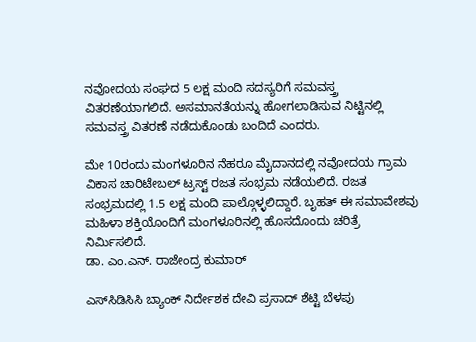ನವೋದಯ ಸಂಘದ 5 ಲಕ್ಷ ಮಂದಿ ಸದಸ್ಯರಿಗೆ ಸಮವಸ್ತ್ರ ವಿತರಣೆಯಾಗಲಿದೆ. ಅಸಮಾನತೆಯನ್ನು ಹೋಗಲಾಡಿಸುವ ನಿಟ್ಟಿನಲ್ಲಿ ಸಮವಸ್ತ್ರ ವಿತರಣೆ ನಡೆದುಕೊಂಡು ಬಂದಿದೆ ಎಂದರು.

ಮೇ 10ರಂದು ಮಂಗಳೂರಿನ ನೆಹರೂ ಮೈದಾನದಲ್ಲಿ ನವೋದಯ ಗ್ರಾಮ ವಿಕಾಸ ಚಾರಿಟೇಬಲ್‌ ಟ್ರಸ್ಟ್‌ ರಜತ ಸಂಭ್ರಮ ನಡೆಯಲಿದೆ. ರಜತ ಸಂಭ್ರಮದಲ್ಲಿ 1.5 ಲಕ್ಷ ಮಂದಿ ಪಾಲ್ಗೊಳ್ಳಲಿದ್ದಾರೆ. ಬೃಹತ್‌ ಈ ಸಮಾವೇಶವು ಮಹಿಳಾ ಶಕ್ತಿಯೊಂದಿಗೆ ಮಂಗಳೂರಿನಲ್ಲಿ ಹೊಸದೊಂದು ಚರಿತ್ರೆ ನಿರ್ಮಿಸಲಿದೆ.
ಡಾ. ಎಂ.ಎನ್. ರಾಜೇಂದ್ರ ಕುಮಾರ್‌

ಎಸ್‌ಸಿಡಿಸಿಸಿ ಬ್ಯಾಂಕ್‌ ನಿರ್ದೇಶಕ ದೇವಿ ಪ್ರಸಾದ್ ಶೆಟ್ಟಿ ಬೆಳಪು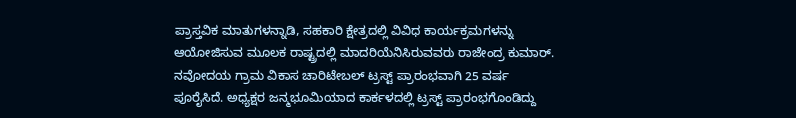ಪ್ರಾಸ್ತವಿಕ ಮಾತುಗಳನ್ನಾಡಿ, ಸಹಕಾರಿ ಕ್ಷೇತ್ರದಲ್ಲಿ ವಿವಿಧ ಕಾರ್ಯಕ್ರಮಗಳನ್ನು ಆಯೋಜಿಸುವ ಮೂಲಕ ರಾಷ್ಟ್ರದಲ್ಲಿ ಮಾದರಿಯೆನಿಸಿರುವವರು ರಾಜೇಂದ್ರ ಕುಮಾರ್. ನವೋದಯ ಗ್ರಾಮ ವಿಕಾಸ ಚಾರಿಟೇಬಲ್ ಟ್ರಸ್ಟ್ ಪ್ರಾರಂಭವಾಗಿ 25 ವರ್ಷ ಪೂರೈಸಿದೆ. ಅಧ್ಯಕ್ಷರ ಜನ್ಮಭೂಮಿಯಾದ ಕಾರ್ಕಳದಲ್ಲಿ ಟ್ರಸ್ಟ್ ಪ್ರಾರಂಭಗೊಂಡಿದ್ದು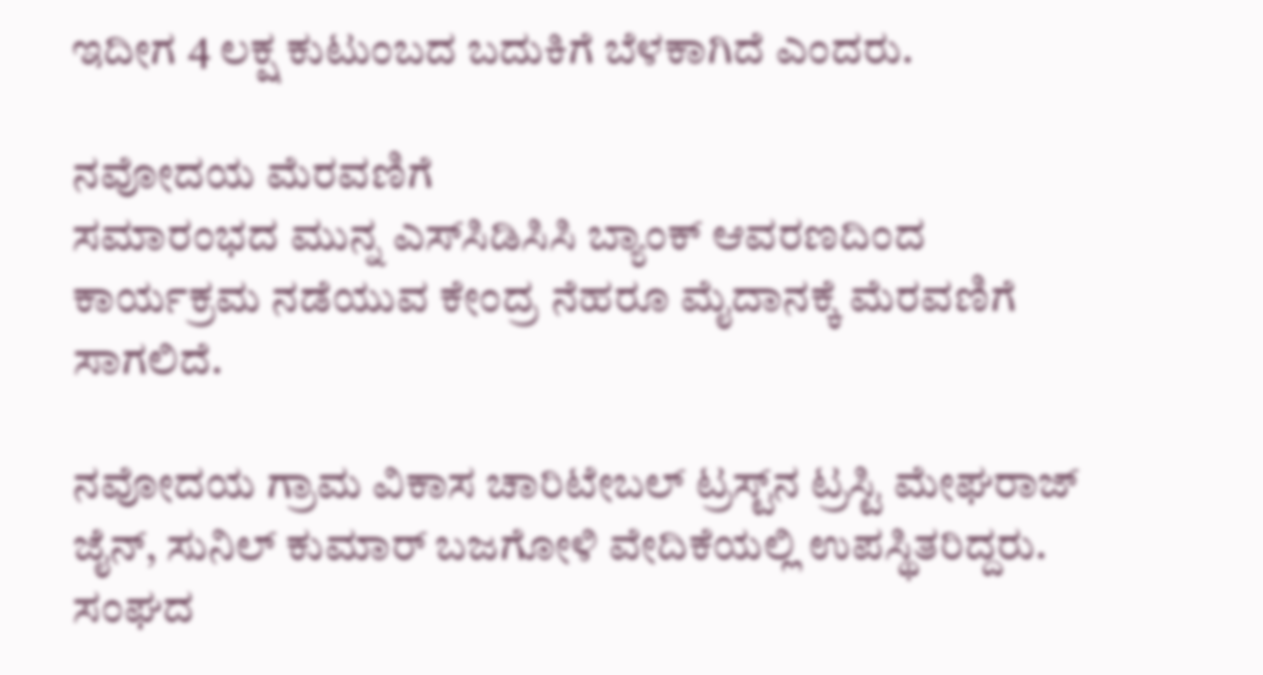ಇದೀಗ 4 ಲಕ್ಷ ಕುಟುಂಬದ ಬದುಕಿಗೆ ಬೆಳಕಾಗಿದೆ ಎಂದರು.

ನವೋದಯ ಮೆರವಣಿಗೆ
ಸಮಾರಂಭದ ಮುನ್ನ ಎಸ್‌ಸಿಡಿಸಿಸಿ ಬ್ಯಾಂಕ್‌ ಆವರಣದಿಂದ ಕಾರ್ಯಕ್ರಮ ನಡೆಯುವ ಕೇಂದ್ರ ನೆಹರೂ ಮೈದಾನಕ್ಕೆ ಮೆರವಣಿಗೆ ಸಾಗಲಿದೆ.

ನವೋದಯ ಗ್ರಾಮ ವಿಕಾಸ ಚಾರಿಟೇಬಲ್ ಟ್ರಸ್ಟ್‌ನ ಟ್ರಸ್ಟಿ ಮೇಘರಾಜ್‌ ಜೈನ್‌, ಸುನಿಲ್ ಕುಮಾರ್ ಬಜಗೋಳಿ ವೇದಿಕೆಯಲ್ಲಿ ಉಪಸ್ಥಿತರಿದ್ದರು. ಸಂಘದ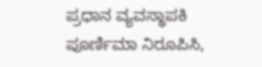ಪ್ರಧಾನ ವ್ಯವಸ್ಥಾಪಕಿ ಪೂರ್ಣಿಮಾ ನಿರೂಪಿಸಿ,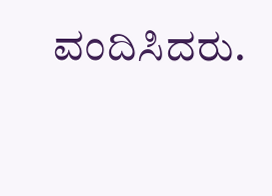ವಂದಿಸಿದರು.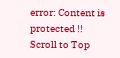error: Content is protected !!
Scroll to Top